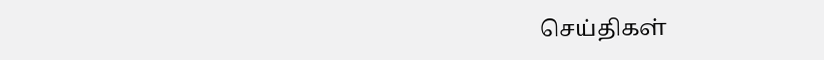செய்திகள்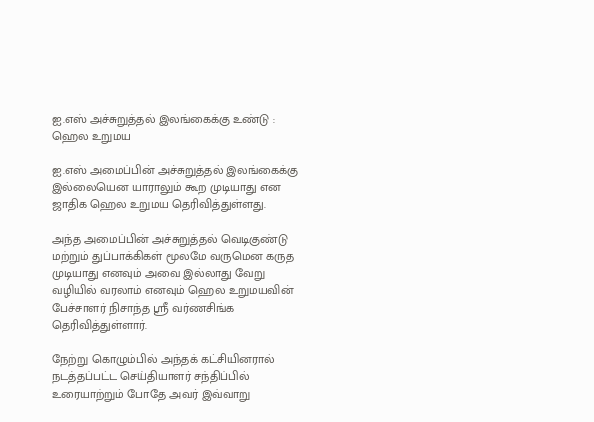ஐ.எஸ் அச்சுறுத்தல் இலங்கைக்கு உண்டு : ஹெல உறுமய

ஐ.எஸ் அமைப்பின் அச்சுறுத்தல் இலங்கைக்கு இல்லையென யாராலும் கூற முடியாது என ஜாதிக ஹெல உறுமய தெரிவித்துள்ளது.

அந்த அமைப்பின் அச்சுறுத்தல் வெடிகுண்டு மற்றும் துப்பாக்கிகள் மூலமே வருமென கருத முடியாது எனவும் அவை இல்லாது வேறு வழியில் வரலாம் எனவும் ஹெல உறுமயவின் பேச்சாளர் நிசாந்த ஶ்ரீ வர்ணசிங்க தெரிவித்துள்ளார்.

நேற்று கொழும்பில் அந்தக் கட்சியினரால் நடத்தப்பட்ட செய்தியாளர் சந்திப்பில் உரையாற்றும் போதே அவர் இவ்வாறு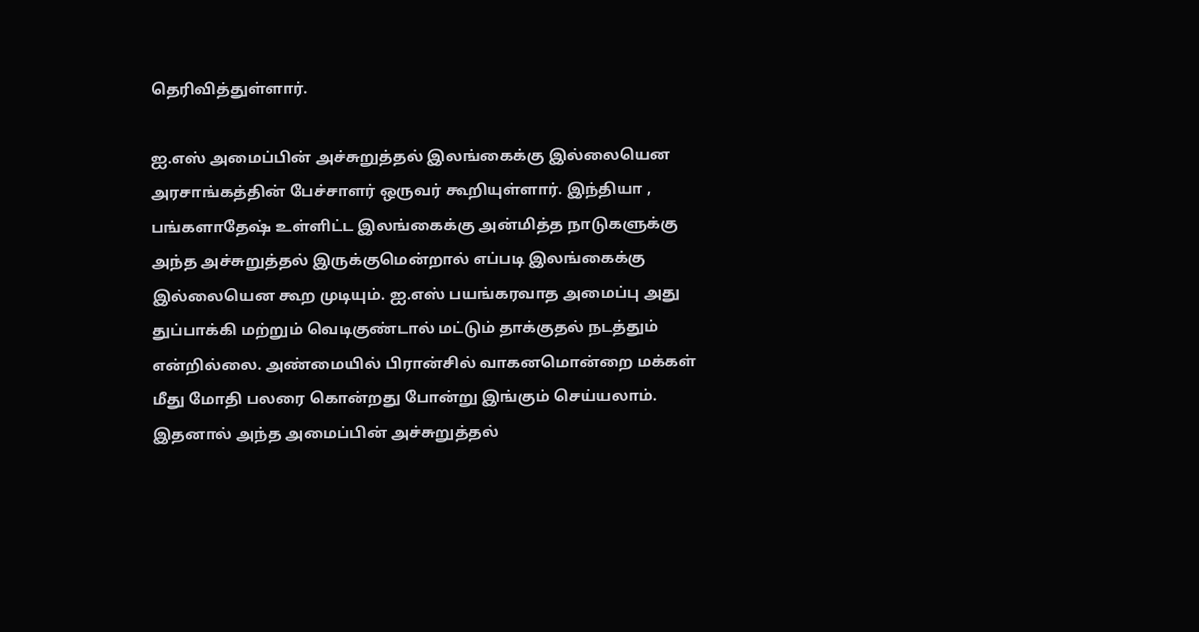தெரிவித்துள்ளார்.

ஐ.எஸ் அமைப்பின் அச்சுறுத்தல் இலங்கைக்கு இல்லையென அரசாங்கத்தின் பேச்சாளர் ஒருவர் கூறியுள்ளார். இந்தியா , பங்களாதேஷ் உள்ளிட்ட இலங்கைக்கு அன்மித்த நாடுகளுக்கு அந்த அச்சுறுத்தல் இருக்குமென்றால் எப்படி இலங்கைக்கு இல்லையென கூற முடியும். ஐ.எஸ் பயங்கரவாத அமைப்பு அது துப்பாக்கி மற்றும் வெடிகுண்டால் மட்டும் தாக்குதல் நடத்தும் என்றில்லை. அண்மையில் பிரான்சில் வாகனமொன்றை மக்கள் மீது மோதி பலரை கொன்றது போன்று இங்கும் செய்யலாம். இதனால் அந்த அமைப்பின் அச்சுறுத்தல்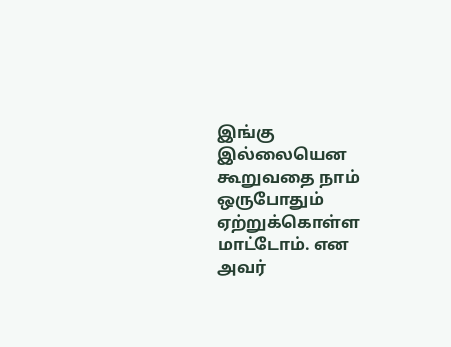இங்கு இல்லையென கூறுவதை நாம் ஒருபோதும் ஏற்றுக்கொள்ள மாட்டோம். என அவர்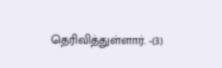தெரிவித்துள்ளார். -(3)